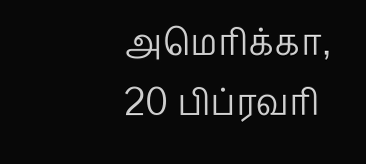அமெரிக்கா, 20 பிப்ரவரி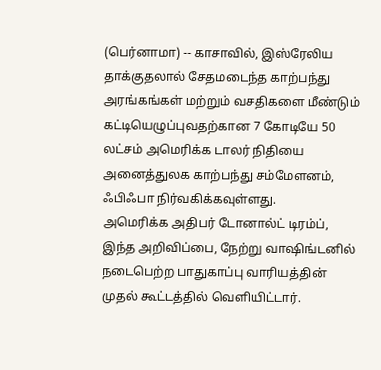(பெர்னாமா) -- காசாவில், இஸ்ரேலிய தாக்குதலால் சேதமடைந்த காற்பந்து அரங்கங்கள் மற்றும் வசதிகளை மீண்டும் கட்டியெழுப்புவதற்கான 7 கோடியே 50 லட்சம் அமெரிக்க டாலர் நிதியை அனைத்துலக காற்பந்து சம்மேளனம், ஃபிஃபா நிர்வகிக்கவுள்ளது.
அமெரிக்க அதிபர் டோனால்ட் டிரம்ப், இந்த அறிவிப்பை, நேற்று வாஷிங்டனில் நடைபெற்ற பாதுகாப்பு வாரியத்தின் முதல் கூட்டத்தில் வெளியிட்டார்.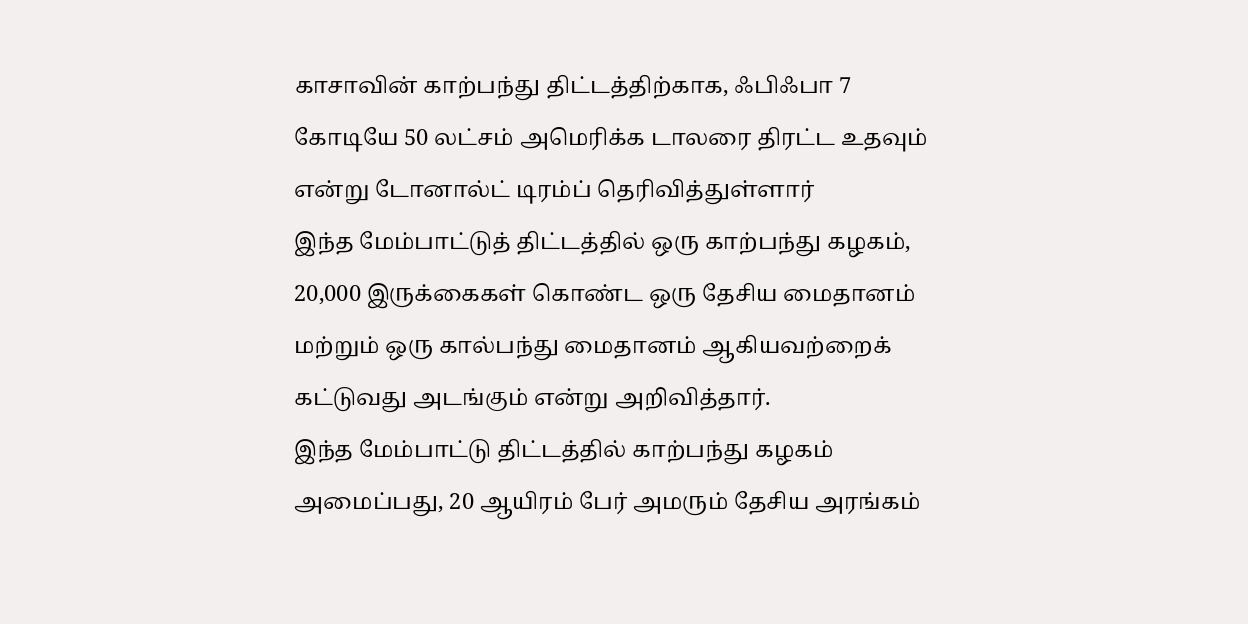காசாவின் காற்பந்து திட்டத்திற்காக, ஃபிஃபா 7 கோடியே 50 லட்சம் அமெரிக்க டாலரை திரட்ட உதவும் என்று டோனால்ட் டிரம்ப் தெரிவித்துள்ளார்
இந்த மேம்பாட்டுத் திட்டத்தில் ஒரு காற்பந்து கழகம், 20,000 இருக்கைகள் கொண்ட ஒரு தேசிய மைதானம் மற்றும் ஒரு கால்பந்து மைதானம் ஆகியவற்றைக் கட்டுவது அடங்கும் என்று அறிவித்தார்.
இந்த மேம்பாட்டு திட்டத்தில் காற்பந்து கழகம் அமைப்பது, 20 ஆயிரம் பேர் அமரும் தேசிய அரங்கம்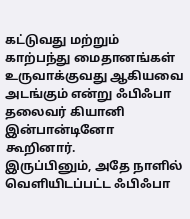கட்டுவது மற்றும் காற்பந்து மைதானங்கள் உருவாக்குவது ஆகியவை அடங்கும் என்று ஃபிஃபா தலைவர் கியானி இன்பான்டினோ கூறினார்.
இருப்பினும், அதே நாளில் வெளியிடப்பட்ட ஃபிஃபா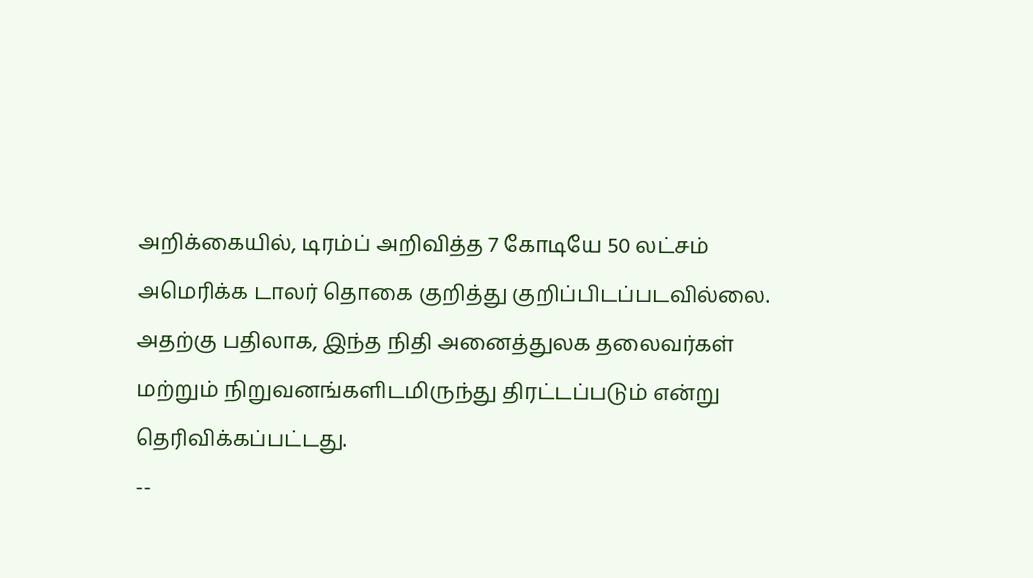அறிக்கையில், டிரம்ப் அறிவித்த 7 கோடியே 50 லட்சம் அமெரிக்க டாலர் தொகை குறித்து குறிப்பிடப்படவில்லை.
அதற்கு பதிலாக, இந்த நிதி அனைத்துலக தலைவர்கள் மற்றும் நிறுவனங்களிடமிருந்து திரட்டப்படும் என்று தெரிவிக்கப்பட்டது.
--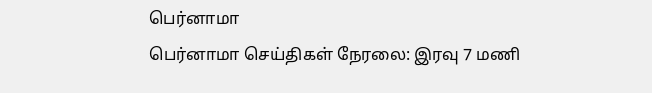பெர்னாமா
பெர்னாமா செய்திகள் நேரலை: இரவு 7 மணி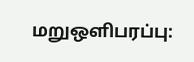மறுஒளிபரப்பு: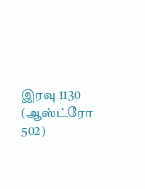இரவு 1130 (ஆஸ்ட்ரோ 502)